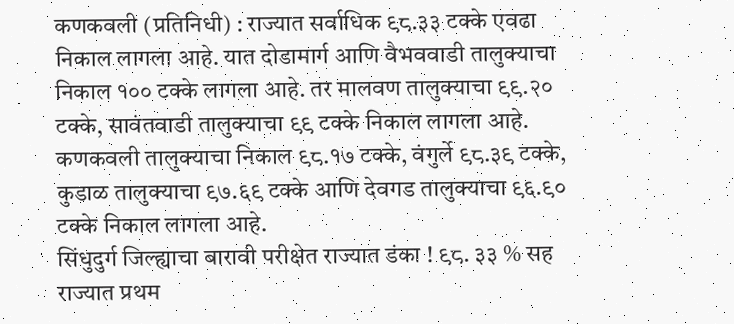कणकवली (प्रतिनिधी) : राज्यात सर्वाधिक ९८.३३ टक्के एवढा निकाल लागला आहे. यात दोडामार्ग आणि वैभववाडी तालुक्याचा निकाल १०० टक्के लागला आहे. तर मालवण तालुक्याचा ९९.२० टक्के, सावंतवाडी तालुक्याचा ९९ टक्के निकाल लागला आहे. कणकवली तालुक्याचा निकाल ९८.१७ टक्के, वंगुर्ले ९८.३९ टक्के, कुडाळ तालुक्याचा ९७.६९ टक्के आणि देवगड तालुक्याचा ९६.९० टक्के निकाल लागला आहे.
सिंधुदुर्ग जिल्ह्याचा बारावी परीक्षेत राज्यात डंका ! ९८. ३३ % सह राज्यात प्रथम